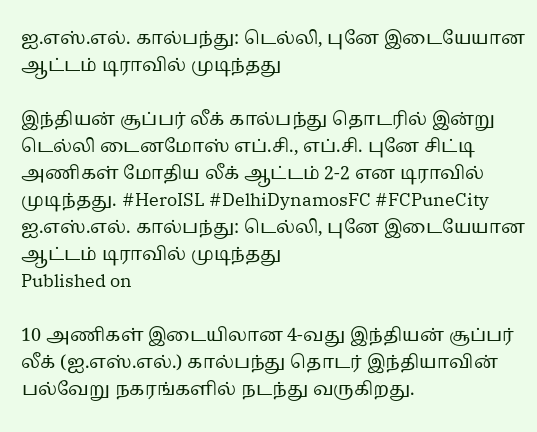ஐ.எஸ்.எல். கால்பந்து: டெல்லி, புனே இடையேயான ஆட்டம் டிராவில் முடிந்தது

இந்தியன் சூப்பர் லீக் கால்பந்து தொடரில் இன்று டெல்லி டைனமோஸ் எப்.சி., எப்.சி. புனே சிட்டி அணிகள் மோதிய லீக் ஆட்டம் 2-2 என டிராவில் முடிந்தது. #HeroISL #DelhiDynamosFC #FCPuneCity
ஐ.எஸ்.எல். கால்பந்து: டெல்லி, புனே இடையேயான ஆட்டம் டிராவில் முடிந்தது
Published on

10 அணிகள் இடையிலான 4-வது இந்தியன் சூப்பர் லீக் (ஐ.எஸ்.எல்.) கால்பந்து தொடர் இந்தியாவின் பல்வேறு நகரங்களில் நடந்து வருகிறது.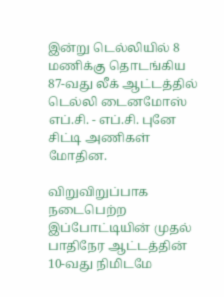இன்று டெல்லியில் 8 மணிக்கு தொடங்கிய 87-வது லீக் ஆட்டத்தில் டெல்லி டைனமோஸ் எப்.சி. - எப்.சி. புனே சிட்டி அணிகள் மோதின.

விறுவிறுப்பாக நடைபெற்ற இப்போட்டியின் முதல் பாதிநேர ஆட்டத்தின் 10-வது நிமிடமே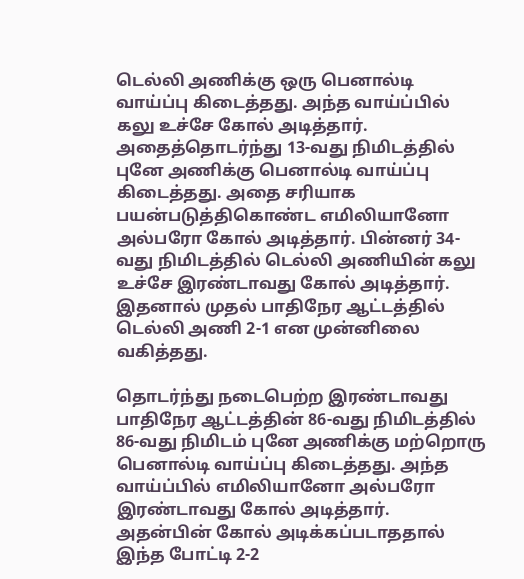டெல்லி அணிக்கு ஒரு பெனால்டி வாய்ப்பு கிடைத்தது. அந்த வாய்ப்பில் கலு உச்சே கோல் அடித்தார். அதைத்தொடர்ந்து 13-வது நிமிடத்தில் புனே அணிக்கு பெனால்டி வாய்ப்பு கிடைத்தது. அதை சரியாக பயன்படுத்திகொண்ட எமிலியானோ அல்பரோ கோல் அடித்தார். பின்னர் 34-வது நிமிடத்தில் டெல்லி அணியின் கலு உச்சே இரண்டாவது கோல் அடித்தார். இதனால் முதல் பாதிநேர ஆட்டத்தில் டெல்லி அணி 2-1 என முன்னிலை வகித்தது.

தொடர்ந்து நடைபெற்ற இரண்டாவது பாதிநேர ஆட்டத்தின் 86-வது நிமிடத்தில் 86-வது நிமிடம் புனே அணிக்கு மற்றொரு பெனால்டி வாய்ப்பு கிடைத்தது. அந்த வாய்ப்பில் எமிலியானோ அல்பரோ இரண்டாவது கோல் அடித்தார். அதன்பின் கோல் அடிக்கப்படாததால் இந்த போட்டி 2-2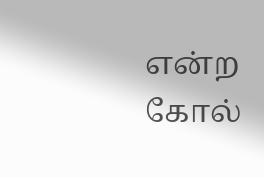என்ற கோல்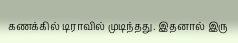கணக்கில் டிராவில் முடிந்தது. இதனால் இரு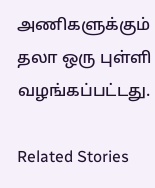அணிகளுக்கும் தலா ஒரு புள்ளி வழங்கப்பட்டது.

Related Stories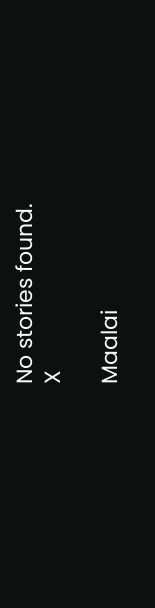No stories found.
X

Maalai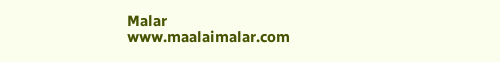Malar
www.maalaimalar.com